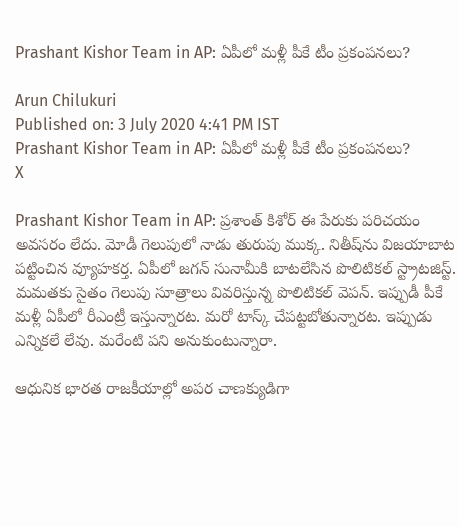Prashant Kishor Team in AP: ఏపీలో మళ్లీ పీకే టీం ప్రకంపనలు?

Arun Chilukuri
Published on: 3 July 2020 4:41 PM IST
Prashant Kishor Team in AP: ఏపీలో మళ్లీ పీకే టీం ప్రకంపనలు?
X

Prashant Kishor Team in AP: ప్రశాంత్‌ కిశోర్‌ ఈ పేరుకు పరిచయం అవసరం లేదు. మోడీ గెలుపులో నాడు తురుపు ముక్క. నితీష్‌ను విజయాబాట పట్టించిన వ్యూహకర్త. ఏపీలో జగన్‌ సునామీకి బాటలేసిన పొలిటికల్ స్ట్రాటజిస్ట్. మమతకు సైతం గెలుపు సూత్రాలు వివరిస్తున్న పొలిటికల్ వెపన్. ఇప్పుడీ పీకే మళ్లీ ఏపీలో రీఎంట్రీ ఇస్తున్నారట. మరో టాస్క్‌‌ చేపట్టబోతున్నారట. ఇప్పుడు ఎన్నికలే లేవు. మరేంటి పని అనుకుంటున్నారా.

ఆధునిక భారత రాజకీయాల్లో అపర చాణక్యుడిగా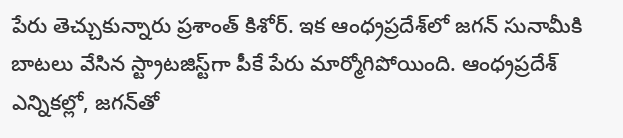పేరు తెచ్చుకున్నారు ప్రశాంత్‌ కిశోర్. ఇక ఆంధ‌్రప్రదేశ్‌లో జగన్‌ సునామీకి బాటలు వేసిన స్ట్రాటజిస్ట్‌గా పీకే పేరు మార్మోగిపోయింది. ఆంధ‌్రప్రదేశ్‌ ఎన్నికల్లో, జగన్‌తో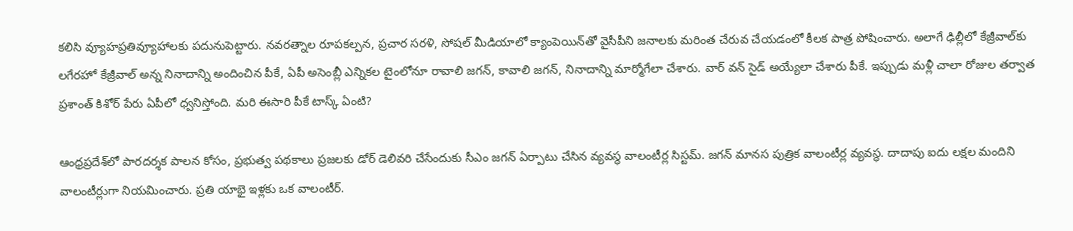కలిసి వ్యూహప్రతివ్యూహాలకు పదునుపెట్టారు. నవరత్నాల రూపకల్పన, ప్రచార సరళి, సోషల్ మీడియాలో క్యాంపెయిన్‌తో వైసీపీని జనాలకు మరింత చేరువ చేయడంలో కీలక పాత్ర పోషించారు. అలాగే ఢిల్లీలో కేజ్రీవాల్‌కు లగేరహో కేజ్రీవాల్ అన్న నినాదాన్ని అందించిన పీకే, ఏపీ అసెంబ్లీ ఎన్నికల టైంలోనూ రావాలి జగన్, కావాలి జగన్, నినాదాన్ని మార్మోగేలా చేశారు. వార్‌ వన్‌ సైడ్‌ అయ్యేలా చేశారు పీకే. ఇప్పుడు మళ్లీ చాలా రోజుల తర్వాత ప్రశాంత్ కిశోర్‌ పేరు ఏపీలో ధ్వనిస్తోంది. మరి ఈసారి పీకే టాస్క్ ఏంటి?

ఆంధ్రప్రదేశ్‌లో పారదర్శక పాలన కోసం, ప్రభుత్వ పథకాలు ప్రజలకు డోర్‌ డెలివరి చేసేందుకు సీఎం జగన్ ఏర్పాటు చేసిన వ్యవస్థ వాలంటీర్ల సిస్టమ్. జగన్‌ మానస పుత్రిక వాలంటీర్ల వ్యవస్థ. దాదాపు ఐదు లక్షల మందిని వాలంటీర్లుగా నియమించారు. ప్రతి యాభై ఇళ్లకు ఒక వాలంటీర్.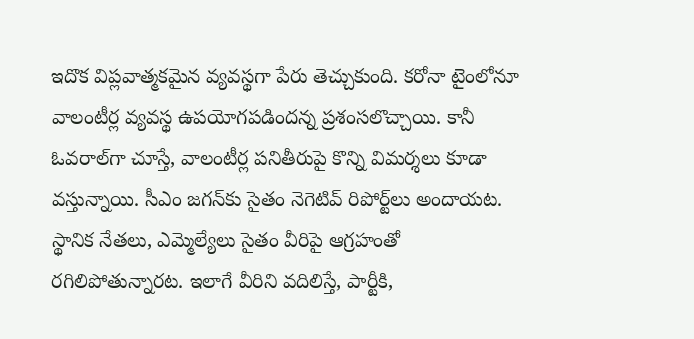ఇదొక విప్లవాత్మకమైన వ్యవస్థగా పేరు తెచ్చుకుంది. కరోనా టైంలోనూ వాలంటీర్ల వ్యవస్థ ఉపయోగపడిందన్న ప్రశంసలొచ్చాయి. కానీ ఓవరాల్‌గా చూస్తే, వాలంటీర్ల పనితీరుపై కొన్ని విమర్శలు కూడా వస్తున్నాయి. సీఎం జగన్‌కు సైతం నెగెటివ్‌ రిపోర్ట్‌లు అందాయట. స్థానిక నేతలు, ఎమ్మెల్యేలు సైతం వీరిపై ఆగ్రహంతో రగిలిపోతున్నారట. ఇలాగే వీరిని వదిలిస్తే, పార్టీకి,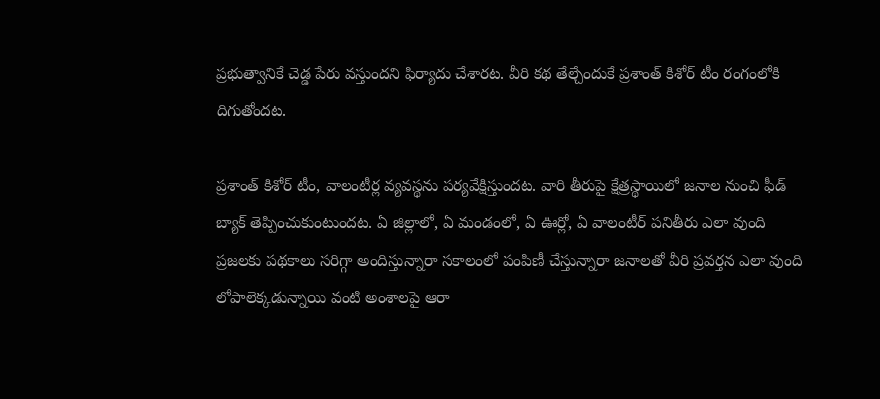ప్రభుత్వానికే చెడ్డ పేరు వస్తుందని ఫిర్యాదు చేశారట. వీరి కథ తేల్చేందుకే ప్రశాంత్‌ కిశోర్‌ టీం రంగంలోకి దిగుతోందట.

ప్రశాంత్‌ కిశోర్‌ టీం, వాలంటీర్ల వ్యవస్థను పర్యవేక్షిస్తుందట. వారి తీరుపై క్షేత్రస్థాయిలో జనాల నుంచి ఫీడ్‌ బ్యాక్‌ తెప్పించుకుంటుందట. ఏ జిల్లాలో, ఏ మండంలో, ఏ ఊర్లో, ఏ వాలంటీర్ పనితీరు ఎలా వుంది ప్రజలకు పథకాలు సరిగ్గా అందిస్తున్నారా సకాలంలో పంపిణీ చేస్తున్నారా జనాలతో వీరి ప్రవర్తన ఎలా వుంది లోపాలెక్కడున్నాయి వంటి అంశాలపై ఆరా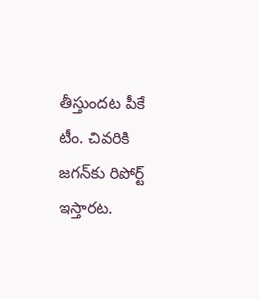తీస్తుందట పీకే టీం. చివరికి జగన్‌‌కు రిపోర్ట్ ఇస్తారట.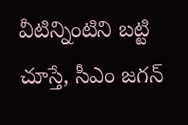వీటిన్నింటిని బట్టి చూస్తే, సీఎం జగన్‌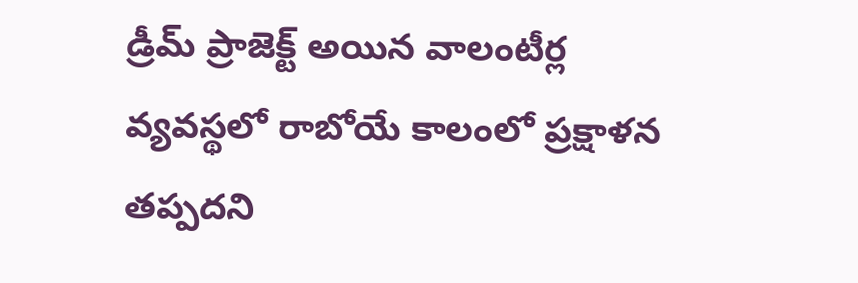డ్రీమ్ ప్రాజెక్ట్ అయిన వాలంటీర్ల వ్యవస్థలో రాబోయే కాలంలో ప్రక్షాళన తప్పదని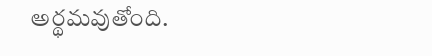అర్థమవుతోంది.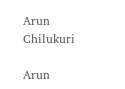Arun Chilukuri

Arun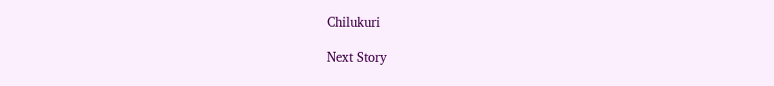Chilukuri

Next Story